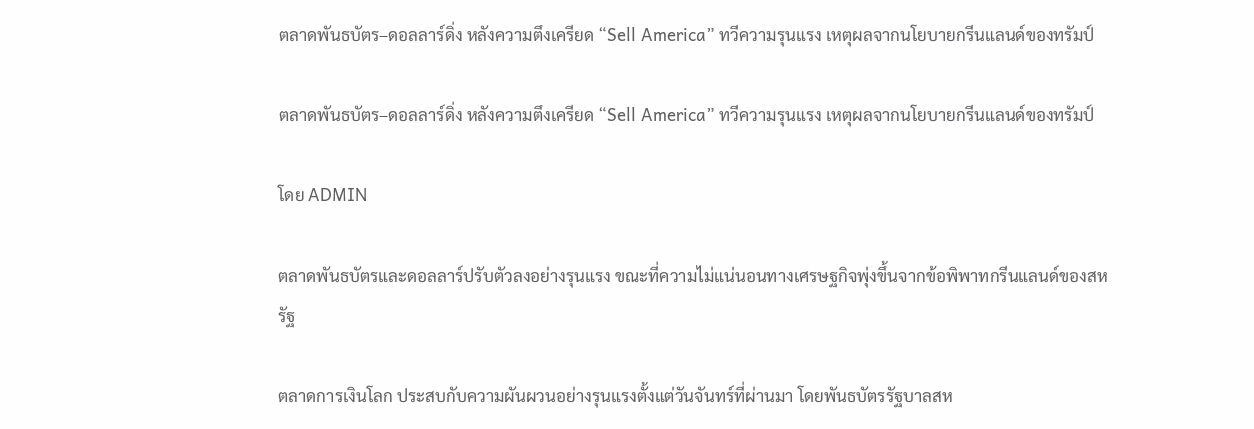ตลาดพันธบัตร–ดอลลาร์ดิ่ง หลังความตึงเครียด “Sell America” ทวีความรุนแรง เหตุผลจากนโยบายกรีนแลนด์ของทรัมป์

ตลาดพันธบัตร–ดอลลาร์ดิ่ง หลังความตึงเครียด “Sell America” ทวีความรุนแรง เหตุผลจากนโยบายกรีนแลนด์ของทรัมป์

โดย ADMIN

ตลาดพันธบัตรและดอลลาร์ปรับตัวลงอย่างรุนแรง ขณะที่ความไม่แน่นอนทางเศรษฐกิจพุ่งขึ้นจากข้อพิพาทกรีนแลนด์ของสหรัฐ

ตลาดการเงินโลก ประสบกับความผันผวนอย่างรุนแรงตั้งแต่วันจันทร์ที่ผ่านมา โดยพันธบัตรรัฐบาลสห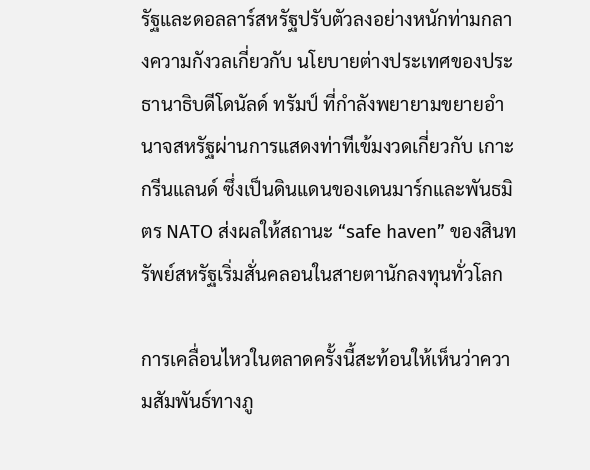รัฐและดอลลาร์สหรัฐปรับตัวลงอย่างหนักท่ามกลางความกังวลเกี่ยวกับ นโยบายต่างประเทศของประธานาธิบดีโดนัลด์ ทรัมป์ ที่กำลังพยายามขยายอำนาจสหรัฐผ่านการแสดงท่าทีเข้มงวดเกี่ยวกับ เกาะกรีนแลนด์ ซึ่งเป็นดินแดนของเดนมาร์กและพันธมิตร NATO ส่งผลให้สถานะ “safe haven” ของสินทรัพย์สหรัฐเริ่มสั่นคลอนในสายตานักลงทุนทั่วโลก

การเคลื่อนไหวในตลาดครั้งนี้สะท้อนให้เห็นว่าความสัมพันธ์ทางภู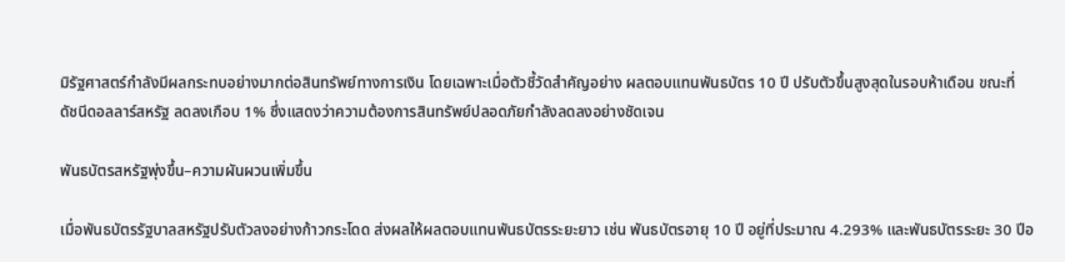มิรัฐศาสตร์กำลังมีผลกระทบอย่างมากต่อสินทรัพย์ทางการเงิน โดยเฉพาะเมื่อตัวชี้วัดสำคัญอย่าง ผลตอบแทนพันธบัตร 10 ปี ปรับตัวขึ้นสูงสุดในรอบห้าเดือน ขณะที่ ดัชนีดอลลาร์สหรัฐ ลดลงเกือบ 1% ซึ่งแสดงว่าความต้องการสินทรัพย์ปลอดภัยกำลังลดลงอย่างชัดเจน

พันธบัตรสหรัฐพุ่งขึ้น–ความผันผวนเพิ่มขึ้น

เมื่อพันธบัตรรัฐบาลสหรัฐปรับตัวลงอย่างก้าวกระโดด ส่งผลให้ผลตอบแทนพันธบัตรระยะยาว เช่น พันธบัตรอายุ 10 ปี อยู่ที่ประมาณ 4.293% และพันธบัตรระยะ 30 ปีอ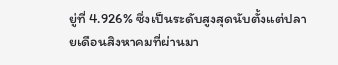ยู่ที่ 4.926% ซึ่งเป็นระดับสูงสุดนับตั้งแต่ปลายเดือนสิงหาคมที่ผ่านมา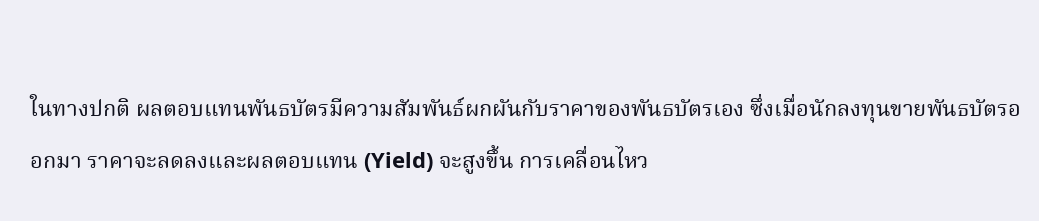ในทางปกติ ผลตอบแทนพันธบัตรมีความสัมพันธ์ผกผันกับราคาของพันธบัตรเอง ซึ่งเมื่อนักลงทุนขายพันธบัตรออกมา ราคาจะลดลงและผลตอบแทน (Yield) จะสูงขึ้น การเคลื่อนไหว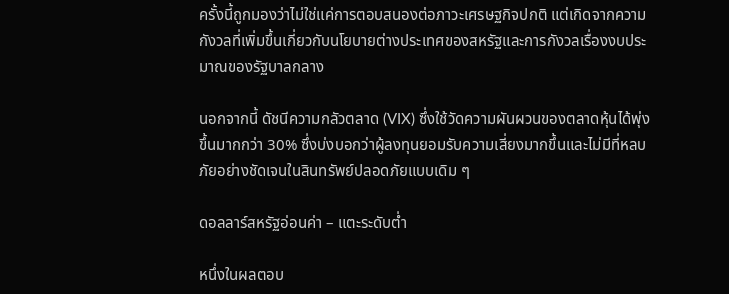ครั้งนี้ถูกมองว่าไม่ใช่แค่การตอบสนองต่อภาวะเศรษฐกิจปกติ แต่เกิดจากความกังวลที่เพิ่มขึ้นเกี่ยวกับนโยบายต่างประเทศของสหรัฐและการกังวลเรื่องงบประมาณของรัฐบาลกลาง

นอกจากนี้ ดัชนีความกลัวตลาด (VIX) ซึ่งใช้วัดความผันผวนของตลาดหุ้นได้พุ่งขึ้นมากกว่า 30% ซึ่งบ่งบอกว่าผู้ลงทุนยอมรับความเสี่ยงมากขึ้นและไม่มีที่หลบภัยอย่างชัดเจนในสินทรัพย์ปลอดภัยแบบเดิม ๆ

ดอลลาร์สหรัฐอ่อนค่า – แตะระดับต่ำ

หนึ่งในผลตอบ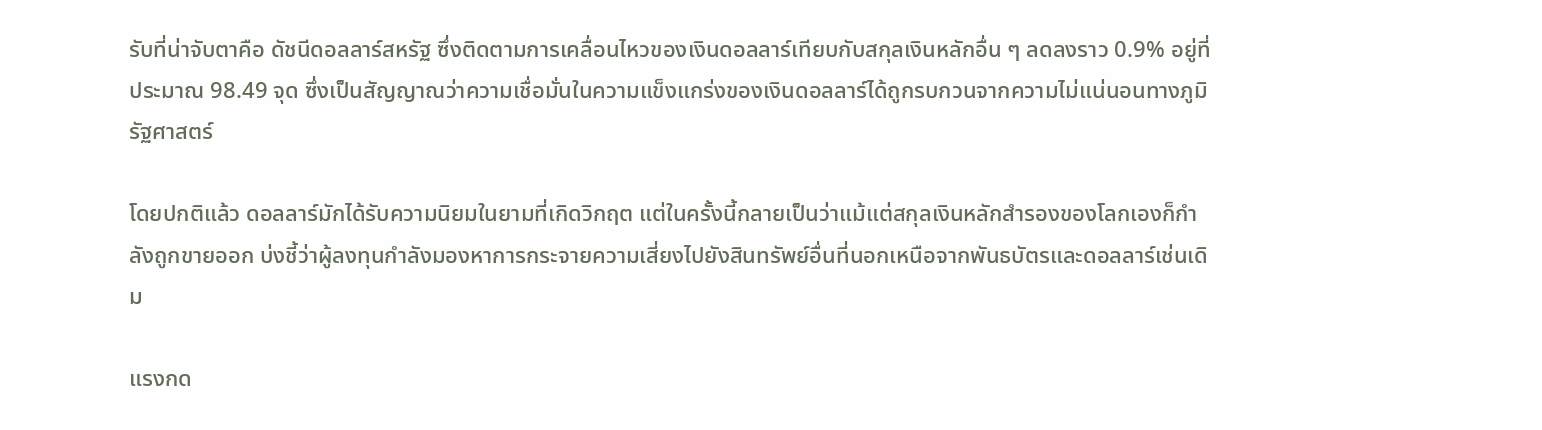รับที่น่าจับตาคือ ดัชนีดอลลาร์สหรัฐ ซึ่งติดตามการเคลื่อนไหวของเงินดอลลาร์เทียบกับสกุลเงินหลักอื่น ๆ ลดลงราว 0.9% อยู่ที่ประมาณ 98.49 จุด ซึ่งเป็นสัญญาณว่าความเชื่อมั่นในความแข็งแกร่งของเงินดอลลาร์ได้ถูกรบกวนจากความไม่แน่นอนทางภูมิรัฐศาสตร์

โดยปกติแล้ว ดอลลาร์มักได้รับความนิยมในยามที่เกิดวิกฤต แต่ในครั้งนี้กลายเป็นว่าแม้แต่สกุลเงินหลักสำรองของโลกเองก็กำลังถูกขายออก บ่งชี้ว่าผู้ลงทุนกำลังมองหาการกระจายความเสี่ยงไปยังสินทรัพย์อื่นที่นอกเหนือจากพันธบัตรและดอลลาร์เช่นเดิม

แรงกด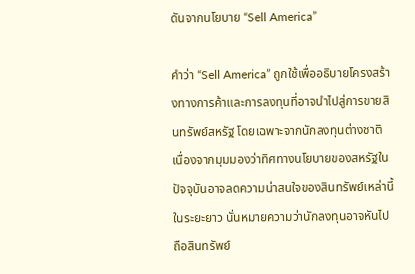ดันจากนโยบาย “Sell America”

คำว่า “Sell America” ถูกใช้เพื่ออธิบายโครงสร้างทางการค้าและการลงทุนที่อาจนำไปสู่การขายสินทรัพย์สหรัฐ โดยเฉพาะจากนักลงทุนต่างชาติ เนื่องจากมุมมองว่าทิศทางนโยบายของสหรัฐในปัจจุบันอาจลดความน่าสนใจของสินทรัพย์เหล่านี้ในระยะยาว นั่นหมายความว่านักลงทุนอาจหันไปถือสินทรัพย์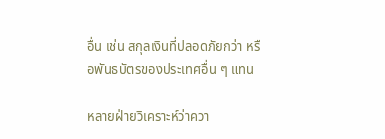อื่น เช่น สกุลเงินที่ปลอดภัยกว่า หรือพันธบัตรของประเทศอื่น ๆ แทน

หลายฝ่ายวิเคราะห์ว่าควา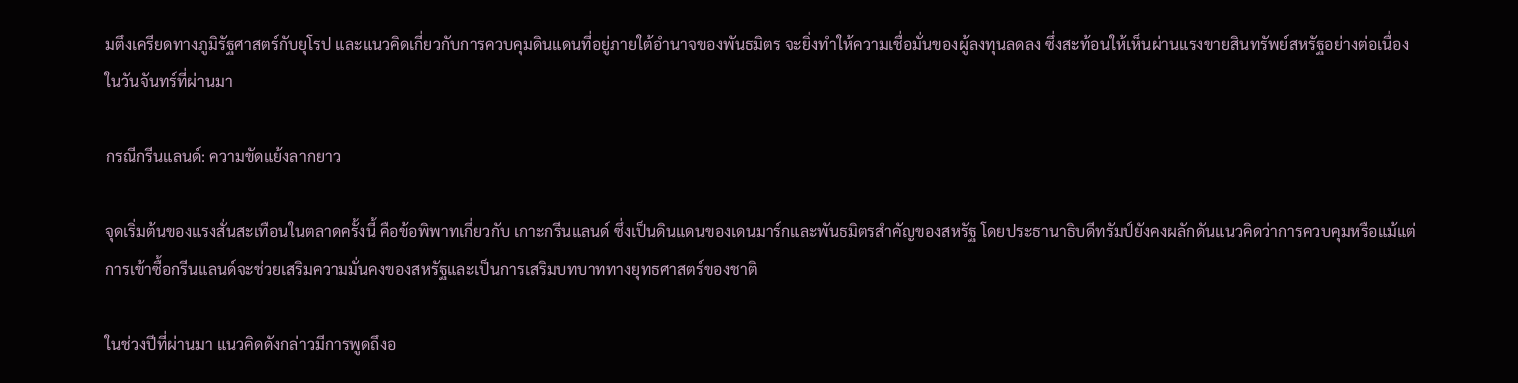มตึงเครียดทางภูมิรัฐศาสตร์กับยุโรป และแนวคิดเกี่ยวกับการควบคุมดินแดนที่อยู่ภายใต้อำนาจของพันธมิตร จะยิ่งทำให้ความเชื่อมั่นของผู้ลงทุนลดลง ซึ่งสะท้อนให้เห็นผ่านแรงขายสินทรัพย์สหรัฐอย่างต่อเนื่องในวันจันทร์ที่ผ่านมา

กรณีกรีนแลนด์: ความขัดแย้งลากยาว

จุดเริ่มต้นของแรงสั่นสะเทือนในตลาดครั้งนี้ คือข้อพิพาทเกี่ยวกับ เกาะกรีนแลนด์ ซึ่งเป็นดินแดนของเดนมาร์กและพันธมิตรสำคัญของสหรัฐ โดยประธานาธิบดีทรัมป์ยังคงผลักดันแนวคิดว่าการควบคุมหรือแม้แต่การเข้าซื้อกรีนแลนด์จะช่วยเสริมความมั่นคงของสหรัฐและเป็นการเสริมบทบาททางยุทธศาสตร์ของชาติ

ในช่วงปีที่ผ่านมา แนวคิดดังกล่าวมีการพูดถึงอ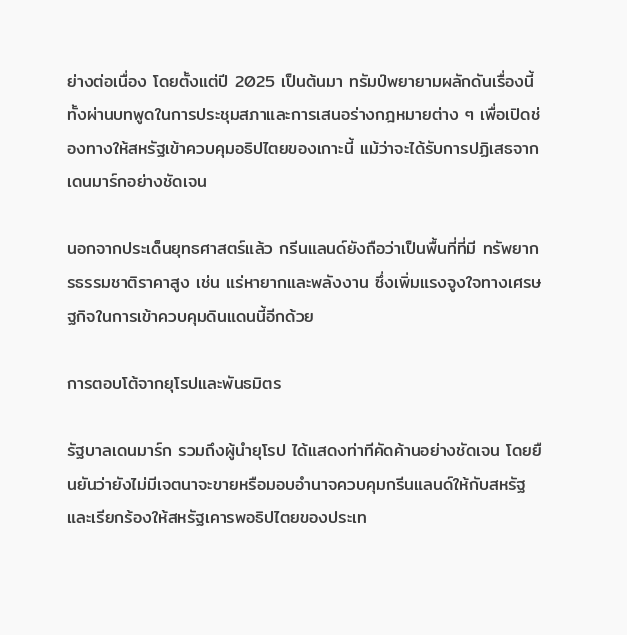ย่างต่อเนื่อง โดยตั้งแต่ปี 2025 เป็นต้นมา ทรัมป์พยายามผลักดันเรื่องนี้ทั้งผ่านบทพูดในการประชุมสภาและการเสนอร่างกฎหมายต่าง ๆ เพื่อเปิดช่องทางให้สหรัฐเข้าควบคุมอธิปไตยของเกาะนี้ แม้ว่าจะได้รับการปฏิเสธจากเดนมาร์กอย่างชัดเจน

นอกจากประเด็นยุทธศาสตร์แล้ว กรีนแลนด์ยังถือว่าเป็นพื้นที่ที่มี ทรัพยากรธรรมชาติราคาสูง เช่น แร่หายากและพลังงาน ซึ่งเพิ่มแรงจูงใจทางเศรษฐกิจในการเข้าควบคุมดินแดนนี้อีกด้วย

การตอบโต้จากยุโรปและพันธมิตร

รัฐบาลเดนมาร์ก รวมถึงผู้นำยุโรป ได้แสดงท่าทีคัดค้านอย่างชัดเจน โดยยืนยันว่ายังไม่มีเจตนาจะขายหรือมอบอำนาจควบคุมกรีนแลนด์ให้กับสหรัฐ และเรียกร้องให้สหรัฐเคารพอธิปไตยของประเท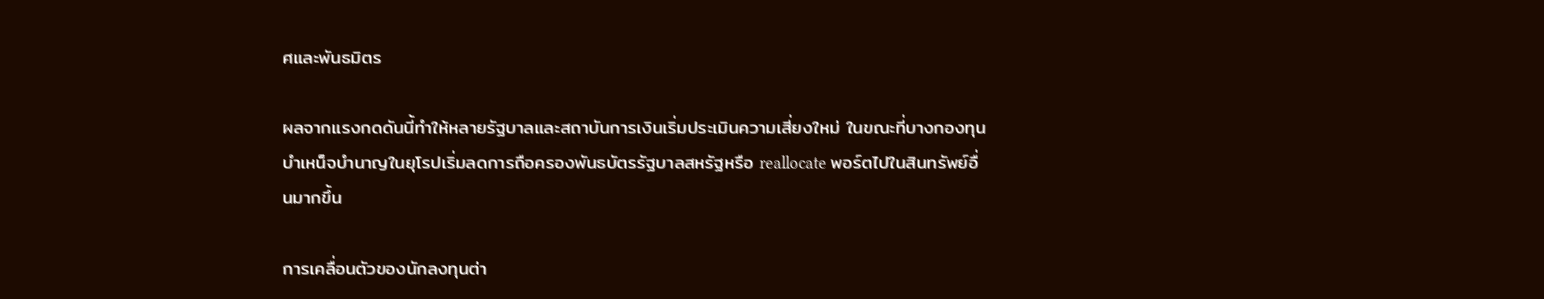ศและพันธมิตร

ผลจากแรงกดดันนี้ทำให้หลายรัฐบาลและสถาบันการเงินเริ่มประเมินความเสี่ยงใหม่ ในขณะที่บางกองทุนบำเหน็จบำนาญในยุโรปเริ่มลดการถือครองพันธบัตรรัฐบาลสหรัฐหรือ reallocate พอร์ตไปในสินทรัพย์อื่นมากขึ้น

การเคลื่อนตัวของนักลงทุนต่า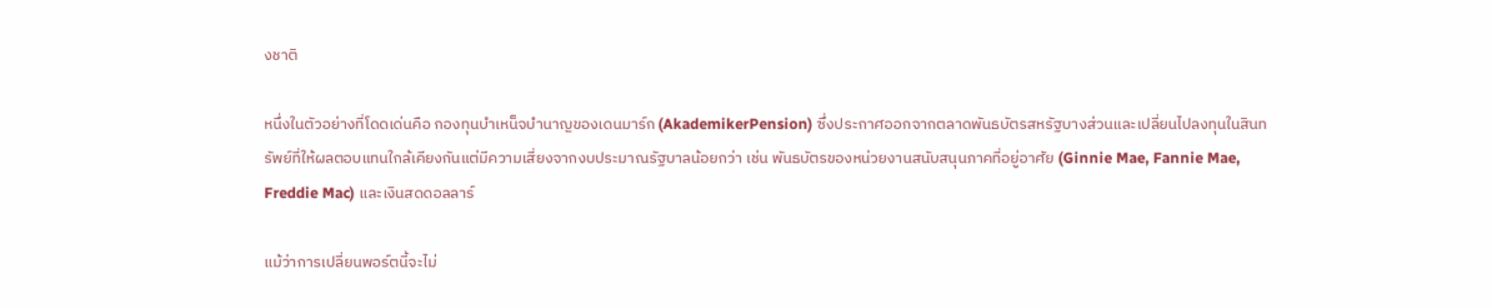งชาติ

หนึ่งในตัวอย่างที่โดดเด่นคือ กองทุนบำเหน็จบำนาญของเดนมาร์ก (AkademikerPension) ซึ่งประกาศออกจากตลาดพันธบัตรสหรัฐบางส่วนและเปลี่ยนไปลงทุนในสินทรัพย์ที่ให้ผลตอบแทนใกล้เคียงกันแต่มีความเสี่ยงจากงบประมาณรัฐบาลน้อยกว่า เช่น พันธบัตรของหน่วยงานสนับสนุนภาคที่อยู่อาศัย (Ginnie Mae, Fannie Mae, Freddie Mac) และเงินสดดอลลาร์

แม้ว่าการเปลี่ยนพอร์ตนี้จะไม่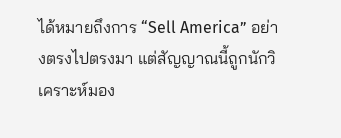ได้หมายถึงการ “Sell America” อย่างตรงไปตรงมา แต่สัญญาณนี้ถูกนักวิเคราะห์มอง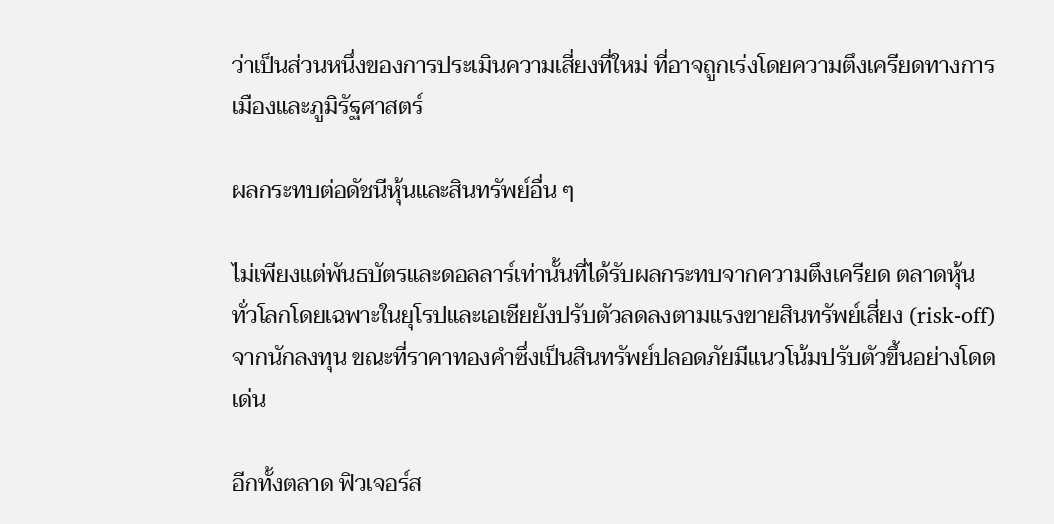ว่าเป็นส่วนหนึ่งของการประเมินความเสี่ยงที่ใหม่ ที่อาจถูกเร่งโดยความตึงเครียดทางการเมืองและภูมิรัฐศาสตร์

ผลกระทบต่อดัชนีหุ้นและสินทรัพย์อื่น ๆ

ไม่เพียงแต่พันธบัตรและดอลลาร์เท่านั้นที่ได้รับผลกระทบจากความตึงเครียด ตลาดหุ้นทั่วโลกโดยเฉพาะในยุโรปและเอเชียยังปรับตัวลดลงตามแรงขายสินทรัพย์เสี่ยง (risk-off) จากนักลงทุน ขณะที่ราคาทองคำซึ่งเป็นสินทรัพย์ปลอดภัยมีแนวโน้มปรับตัวขึ้นอย่างโดดเด่น

อีกทั้งตลาด ฟิวเจอร์ส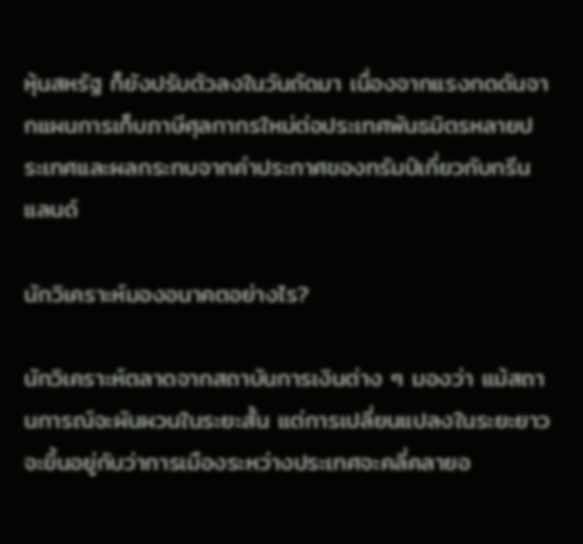หุ้นสหรัฐ ก็ยังปรับตัวลงในวันถัดมา เนื่องจากแรงกดดันจากแผนการเก็บภาษีศุลกากรใหม่ต่อประเทศพันธมิตรหลายประเทศและผลกระทบจากคำประกาศของทรัมป์เกี่ยวกับกรีนแลนด์

นักวิเคราะห์มองอนาคตอย่างไร?

นักวิเคราะห์ตลาดจากสถาบันการเงินต่าง ๆ มองว่า แม้สถานการณ์จะผันผวนในระยะสั้น แต่การเปลี่ยนแปลงในระยะยาวจะขึ้นอยู่กับว่าการเมืองระหว่างประเทศจะคลี่คลายอ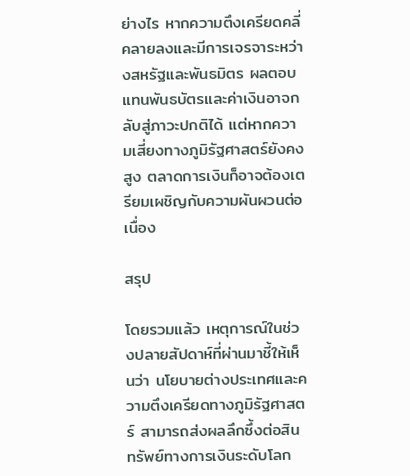ย่างไร หากความตึงเครียดคลี่คลายลงและมีการเจรจาระหว่างสหรัฐและพันธมิตร ผลตอบแทนพันธบัตรและค่าเงินอาจกลับสู่ภาวะปกติได้ แต่หากความเสี่ยงทางภูมิรัฐศาสตร์ยังคงสูง ตลาดการเงินก็อาจต้องเตรียมเผชิญกับความผันผวนต่อเนื่อง

สรุป

โดยรวมแล้ว เหตุการณ์ในช่วงปลายสัปดาห์ที่ผ่านมาชี้ให้เห็นว่า นโยบายต่างประเทศและความตึงเครียดทางภูมิรัฐศาสตร์ สามารถส่งผลลึกซึ้งต่อสินทรัพย์ทางการเงินระดับโลก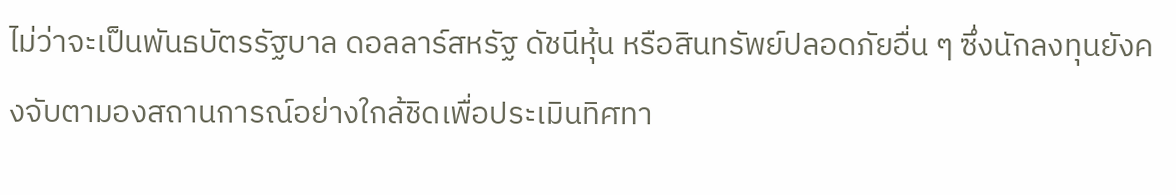ไม่ว่าจะเป็นพันธบัตรรัฐบาล ดอลลาร์สหรัฐ ดัชนีหุ้น หรือสินทรัพย์ปลอดภัยอื่น ๆ ซึ่งนักลงทุนยังคงจับตามองสถานการณ์อย่างใกล้ชิดเพื่อประเมินทิศทา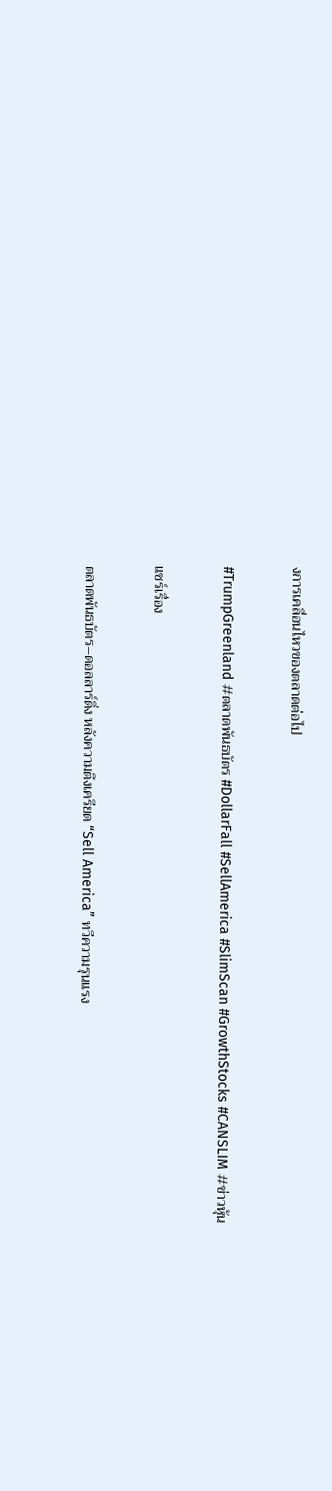งการเคลื่อนไหวของตลาดต่อไป

#TrumpGreenland #ตลาดพันธบัตร #DollarFall #SellAmerica #SlimScan #GrowthStocks #CANSLIM #ข่าวหุ้น

แชร์เรื่อง

ตลาดพันธบัตร–ดอลลาร์ดิ่ง หลังความตึงเครียด “Sell America” ทวีความรุนแรง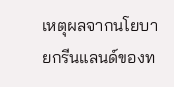เหตุผลจากนโยบายกรีนแลนด์ของท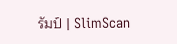รัมป์ | SlimScan